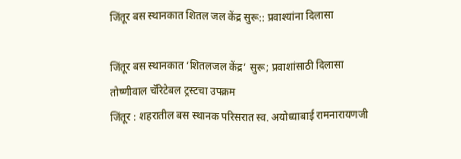जिंतूर बस स्थानकात शितल जल केंद्र सुरू:: प्रवाश्यांना दिलासा

जिंतूर बस स्थानकात ‘शितलजल केंद्र’ सुरू; प्रवाशांसाठी दिलासा
तोष्णीवाल चॅरिटेबल ट्रस्टचा उपक्रम
जिंतूर : शहरातील बस स्थानक परिसरात स्व. अयोध्याबाई रामनारायणजी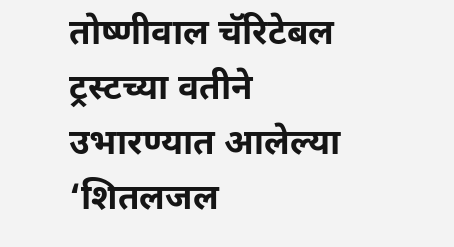तोष्णीवाल चॅरिटेबल ट्रस्टच्या वतीने उभारण्यात आलेल्या ‘शितलजल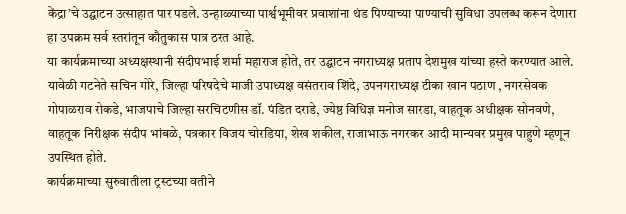केंद्रा’चे उद्घाटन उत्साहात पार पडले. उन्हाळ्याच्या पार्श्वभूमीवर प्रवाशांना थंड पिण्याच्या पाण्याची सुविधा उपलब्ध करून देणारा हा उपक्रम सर्व स्तरांतून कौतुकास पात्र ठरत आहे.
या कार्यक्रमाच्या अध्यक्षस्थानी संदीपभाई शर्मा महाराज होते, तर उद्घाटन नगराध्यक्ष प्रताप देशमुख यांच्या हस्ते करण्यात आले. यावेळी गटनेते सचिन गोरे, जिल्हा परिषदेचे माजी उपाध्यक्ष वसंतराव शिंदे, उपनगराध्यक्ष टीका खान पठाण , नगरसेवक गोपाळराव रोकडे, भाजपाचे जिल्हा सरचिटणीस डॉ. पंडित दराडे, ज्येष्ठ विधिज्ञ मनोज सारडा, वाहतूक अधीक्षक सोनवणे, वाहतूक निरीक्षक संदीप भांबळे, पत्रकार विजय चोरडिया, शेख शकील, राजाभाऊ नगरकर आदी मान्यवर प्रमुख पाहुणे म्हणून उपस्थित होते.
कार्यक्रमाच्या सुरुवातीला ट्रस्टच्या वतीने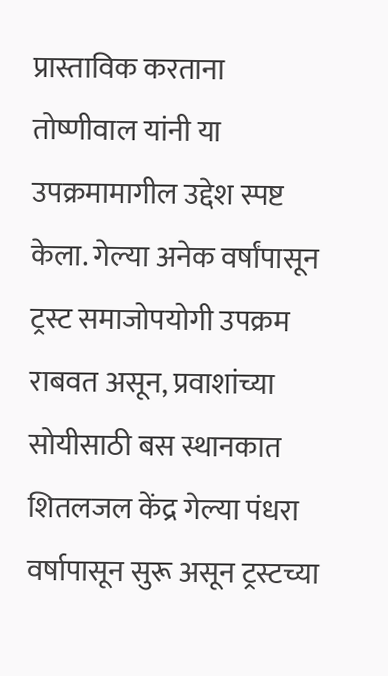प्रास्ताविक करताना तोष्णीवाल यांनी या उपक्रमामागील उद्देश स्पष्ट केला. गेल्या अनेक वर्षांपासून ट्रस्ट समाजोपयोगी उपक्रम राबवत असून, प्रवाशांच्या सोयीसाठी बस स्थानकात शितलजल केंद्र गेल्या पंधरा वर्षापासून सुरू असून ट्रस्टच्या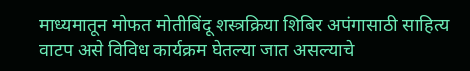माध्यमातून मोफत मोतीबिंदू शस्त्रक्रिया शिबिर अपंगासाठी साहित्य वाटप असे विविध कार्यक्रम घेतल्या जात असल्याचे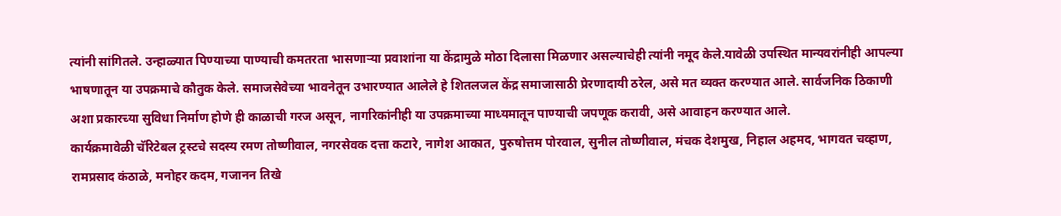त्यांनी सांगितले. उन्हाळ्यात पिण्याच्या पाण्याची कमतरता भासणाऱ्या प्रवाशांना या केंद्रामुळे मोठा दिलासा मिळणार असल्याचेही त्यांनी नमूद केले.यावेळी उपस्थित मान्यवरांनीही आपल्या भाषणातून या उपक्रमाचे कौतुक केले. समाजसेवेच्या भावनेतून उभारण्यात आलेले हे शितलजल केंद्र समाजासाठी प्रेरणादायी ठरेल, असे मत व्यक्त करण्यात आले. सार्वजनिक ठिकाणी अशा प्रकारच्या सुविधा निर्माण होणे ही काळाची गरज असून, नागरिकांनीही या उपक्रमाच्या माध्यमातून पाण्याची जपणूक करावी, असे आवाहन करण्यात आले.
कार्यक्रमावेळी चॅरिटेबल ट्रस्टचे सदस्य रमण तोष्णीवाल, नगरसेवक दत्ता कटारे, नागेश आकात, पुरुषोत्तम पोरवाल, सुनील तोष्णीवाल, मंचक देशमुख, निहाल अहमद, भागवत चव्हाण, रामप्रसाद कंठाळे, मनोहर कदम, गजानन तिखे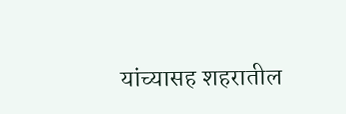यांच्यासह शहरातील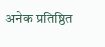अनेक प्रतिष्ठित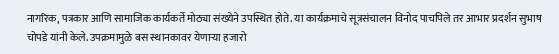नागरिक, पत्रकार आणि सामाजिक कार्यकर्ते मोठ्या संख्येने उपस्थित होते. या कार्यक्रमाचे सूत्रसंचालन विनोद पाचपिले तर आभार प्रदर्शन सुभाष चोपडे यांनी केले. उपक्रमामुळे बस स्थानकावर येणाऱ्या हजारो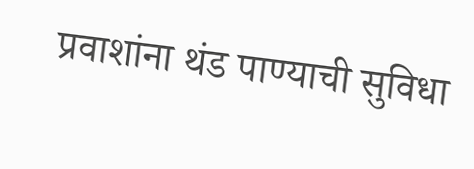प्रवाशांना थंड पाण्याची सुविधा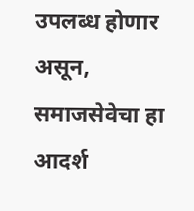उपलब्ध होणार असून, समाजसेवेचा हा आदर्श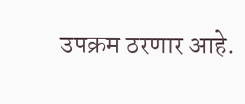उपक्रम ठरणार आहे.